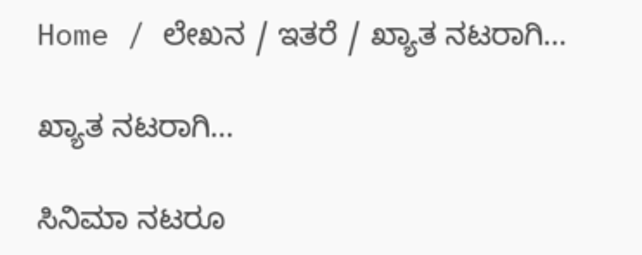Home / ಲೇಖನ / ಇತರೆ / ಖ್ಯಾತ ನಟರಾಗಿ…

ಖ್ಯಾತ ನಟರಾಗಿ…

ಸಿನಿಮಾ ನಟರೂ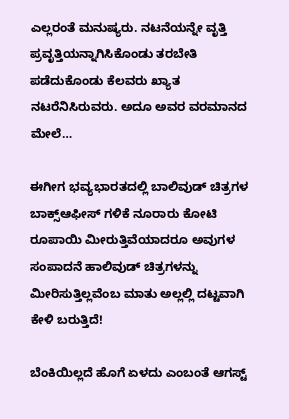ಎಲ್ಲರಂತೆ ಮನುಷ್ಯರು. ನಟನೆಯನ್ನೇ ವೃತ್ತಿ ಪ್ರವೃತ್ತಿಯನ್ನಾಗಿಸಿಕೊಂಡು ತರಬೇತಿ ಪಡೆದುಕೊಂಡು ಕೆಲವರು ಖ್ಯಾತ ನಟರೆನಿಸಿರುವರು. ಅದೂ ಅವರ ವರಮಾನದ ಮೇಲೆ…

ಈಗೀಗ ಭವ್ಯಭಾರತದಲ್ಲಿ ಬಾಲಿವುಡ್ ಚಿತ್ರಗಳ ಬಾಕ್ಸ್‌ಆಫೀಸ್ ಗಳಿಕೆ ನೂರಾರು ಕೋಟಿ ರೂಪಾಯಿ ಮೀರುತ್ತಿವೆಯಾದರೂ ಅವುಗಳ ಸಂಪಾದನೆ ಹಾಲಿವುಡ್ ಚಿತ್ರಗಳನ್ನು ಮೀರಿಸುತ್ತಿಲ್ಲವೆಂಬ ಮಾತು ಅಲ್ಲಲ್ಲಿ ದಟ್ಟವಾಗಿ ಕೇಳಿ ಬರುತ್ತಿದೆ!

ಬೆಂಕಿಯಿಲ್ಲದೆ ಹೊಗೆ ಏಳದು ಎಂಬಂತೆ ಆಗಸ್ಟ್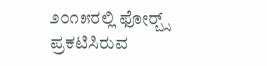೨೦೧೫ರಲ್ಲಿ ಫೋರ್‍ಬ್ಸ್ ಪ್ರಕಟಿಸಿರುವ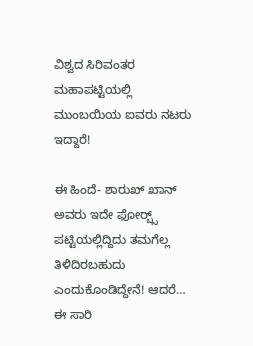ವಿಶ್ವದ ಸಿರಿವಂತರ ಮಹಾಪಟ್ಟಿಯಲ್ಲಿ ಮುಂಬಯಿಯ ಐವರು ನಟರು ಇದ್ದಾರೆ!

ಈ ಹಿಂದೆ- ಶಾರುಖ್ ಖಾನ್ ಅವರು ಇದೇ ಫೋರ್‍ಬ್ಸ್ ಪಟ್ಟಿಯಲ್ಲಿದ್ದಿದು ತಮಗೆಲ್ಲ ತಿಳಿದಿರಬಹುದು ಎಂದುಕೊಂಡಿದ್ದೇನೆ! ಆದರೆ… ಈ ಸಾರಿ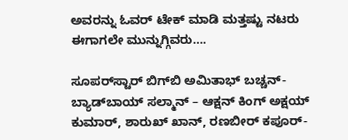ಅವರನ್ನು ಓವರ್ ಟೇಕ್ ಮಾಡಿ ಮತ್ತಷ್ಟು ನಟರು ಈಗಾಗಲೇ ಮುನ್ನುಗ್ಗಿವರು….

ಸೂಪರ್‌ಸ್ಟಾರ್‌ ಬಿಗ್‌ಬಿ ಅಮಿತಾಭ್ ಬಚ್ಚನ್- ಬ್ಯಾಡ್‌ಬಾಯ್ ಸಲ್ಮಾನ್ – ಆಕ್ಷನ್ ಕಿಂಗ್ ಅಕ್ಷಯ್ ಕುಮಾರ್, ಶಾರುಖ್ ಖಾನ್, ರಣಬೀರ್ ಕಪೂರ್‌-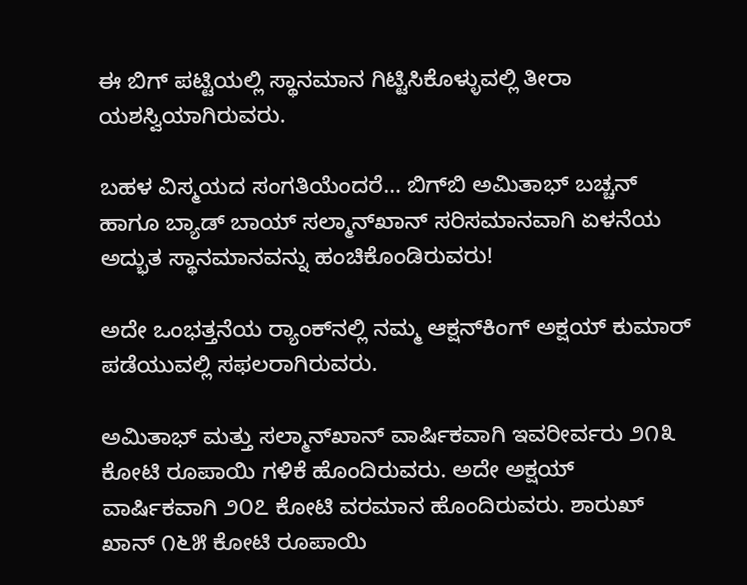ಈ ಬಿಗ್ ಪಟ್ಟಿಯಲ್ಲಿ ಸ್ಥಾನಮಾನ ಗಿಟ್ಟಿಸಿಕೊಳ್ಳುವಲ್ಲಿ ತೀರಾ ಯಶಸ್ವಿಯಾಗಿರುವರು.

ಬಹಳ ವಿಸ್ಮಯದ ಸಂಗತಿಯೆಂದರೆ… ಬಿಗ್‌ಬಿ ಅಮಿತಾಭ್ ಬಚ್ಚನ್ ಹಾಗೂ ಬ್ಯಾಡ್ ಬಾಯ್ ಸಲ್ಮಾನ್‌ಖಾನ್ ಸರಿಸಮಾನವಾಗಿ ಏಳನೆಯ ಅದ್ಭುತ ಸ್ಥಾನಮಾನವನ್ನು ಹಂಚಿಕೊಂಡಿರುವರು!

ಅದೇ ಒಂಭತ್ತನೆಯ ರ್‍ಯಾಂಕ್‌ನಲ್ಲಿ ನಮ್ಮ ಆಕ್ಷನ್‌ಕಿಂಗ್ ಅಕ್ಷಯ್‌ ಕುಮಾರ್‌ ಪಡೆಯುವಲ್ಲಿ ಸಫಲರಾಗಿರುವರು.

ಅಮಿತಾಭ್ ಮತ್ತು ಸಲ್ಮಾನ್‌ಖಾನ್ ವಾರ್ಷಿಕವಾಗಿ ಇವರೀರ್ವರು ೨೧೩ ಕೋಟಿ ರೂಪಾಯಿ ಗಳಿಕೆ ಹೊಂದಿರುವರು. ಅದೇ ಅಕ್ಷಯ್‌ ವಾರ್ಷಿಕವಾಗಿ ೨೦೭ ಕೋಟಿ ವರಮಾನ ಹೊಂದಿರುವರು. ಶಾರುಖ್ ಖಾನ್ ೧೬೫ ಕೋಟಿ ರೂಪಾಯಿ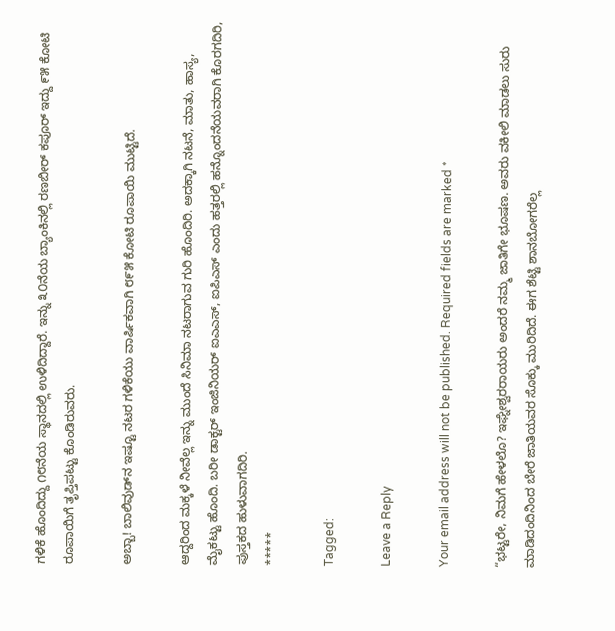ಗಳಿಕೆ ಹೊಂದಿದ್ದು ೧೮ನೆಯ ಸ್ಥಾನದಲ್ಲಿ ಉಳಿದಿದ್ದಾರೆ. ಇನ್ನು ೩೦ನೆಯ ಬ್ಯಾಂಕಿನಲ್ಲಿ ರಣಬೀರ್ ಕಪೂರ್ ಇದ್ದು ೯೫ ಕೋಟಿ ರೂಪಾಯಿಗೆ ತೃಪ್ತಿಪಟ್ಟು ಕೊಂಡಿರುವರು.

ಅಬ್ಬಾ! ಬಾಲಿವುಡ್‌ನ ಇಷ್ಟೂ ನಟರ ಗಳಿಕೆಯು ವಾರ್ಷಿಕವಾಗಿ ೮೯೫ ಕೋಟಿ ರೂಪಾಯಿ ಮುಟ್ಟಿದೆ.

ಆದ್ದರಿಂದ ಮಕ್ಕಳೆ ನೀವೆಲ್ಲ ಇನ್ನು ಮುಂದೆ ಸಿನಿಮಾ ನಟರಾಗುವ ಗುರಿ ಹೊಂದಿರಿ. ಅದಕ್ಕಾಗಿ ನಟನೆ, ಮಾತು, ಹಾಸ್ಯ, ಮೈಕಟ್ಟು ಹೊಂದಿ. ಬರೀ ಡಾಕ್ಟರ್ ಇಂಜಿನಿಯರ್ ಐ‌ಎ‌ಎಸ್, ಐಪಿ‌ಎಸ್ ಎಂದು ಹತ್ತರಲ್ಲಿ ಹನ್ನೊಂದನೆಯವರಾಗಿ ಕೊರಗದಿರಿ, ಪುಸ್ತಕದ ಹುಳುವಾಗದಿರಿ.
*****

Tagged:

Leave a Reply

Your email address will not be published. Required fields are marked *

“ಭಟ್ಟರೇ, ನಿಮಗೆ ಹೇಳಲೊ? ಇಘ್ನೇಶ್ವರರಾಯರು ಅಂದರೆ ನಮ್ಮ ಜಾತಿಗೇ ಭೂಷಣ. ಅವರು ವಕೀಲಿ ಮಾಡಲು ಸುರು ಮಾಡಿದಂದಿನಿಂದ ಬೇರೆ ಜಾತಿಯವರ ಸೊಕ್ಕು ಮುರಿದಿದೆ. ಈಗ ಶೆಟ್ಟಿ ಶಾನಬೋಗರೆಲ್ಲ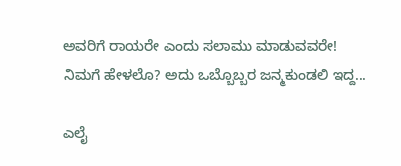ಅವರಿಗೆ ರಾಯರೇ ಎಂದು ಸಲಾಮು ಮಾಡುವವರೇ! ನಿಮಗೆ ಹೇಳಲೊ? ಅದು ಒಬ್ಬೊಬ್ಬರ ಜನ್ಮಕುಂಡಲಿ ಇದ್ದ...

ಎಲೈ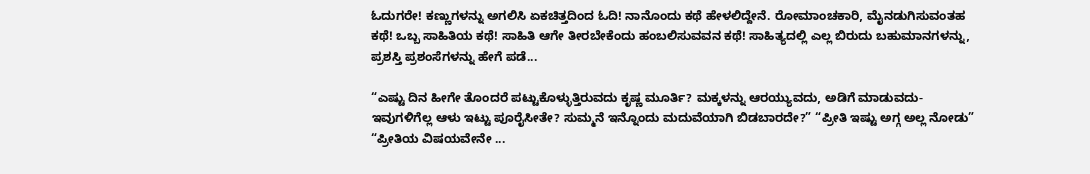ಓದುಗರೇ! ಕಣ್ಣುಗಳನ್ನು ಅಗಲಿಸಿ ಏಕಚಿತ್ತದಿಂದ ಓದಿ! ನಾನೊಂದು ಕಥೆ ಹೇಳಲಿದ್ದೇನೆ. ರೋಮಾಂಚಕಾರಿ, ಮೈನಡುಗಿಸುವಂತಹ ಕಥೆ! ಒಬ್ಬ ಸಾಹಿತಿಯ ಕಥೆ! ಸಾಹಿತಿ ಆಗೇ ತೀರಬೇಕೆಂದು ಹಂಬಲಿಸುವವನ ಕಥೆ! ಸಾಹಿತ್ಯದಲ್ಲಿ ಎಲ್ಲ ಬಿರುದು ಬಹುಮಾನಗಳನ್ನು, ಪ್ರಶಸ್ತಿ ಪ್ರಶಂಸೆಗಳನ್ನು ಹೇಗೆ ಪಡೆ...

“ಎಷ್ಟು ದಿನ ಹೀಗೇ ತೊಂದರೆ ಪಟ್ಟುಕೊಳ್ಳುತ್ತಿರುವದು ಕೃಷ್ಣ ಮೂರ್ತಿ? ಮಕ್ಕಳನ್ನು ಆರಯ್ಯುವದು, ಅಡಿಗೆ ಮಾಡುವದು- ಇವುಗಳಿಗೆಲ್ಲ ಆಳು ಇಟ್ಟು ಪೂರೈಸೀತೇ? ಸುಮ್ಮನೆ ಇನ್ನೊಂದು ಮದುವೆಯಾಗಿ ಬಿಡಬಾರದೇ?” “ಪ್ರೀತಿ ಇಷ್ಟು ಅಗ್ಗ ಅಲ್ಲ ನೋಡು” “ಪ್ರೀತಿಯ ವಿಷಯವೇನೇ ...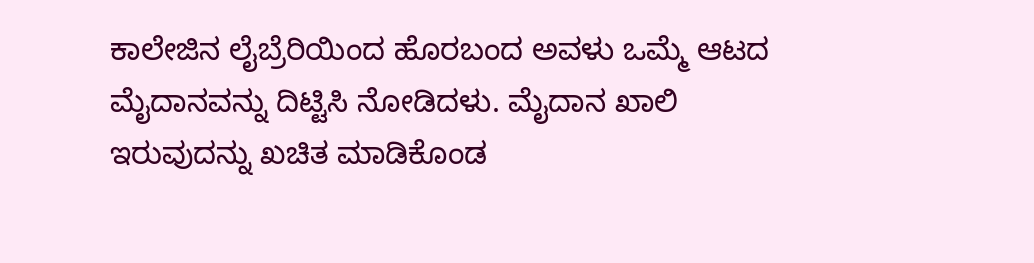ಕಾಲೇಜಿನ ಲೈಬ್ರೆರಿಯಿಂದ ಹೊರಬಂದ ಅವಳು ಒಮ್ಮೆ ಆಟದ ಮೈದಾನವನ್ನು ದಿಟ್ಟಿಸಿ ನೋಡಿದಳು. ಮೈದಾನ ಖಾಲಿ ಇರುವುದನ್ನು ಖಚಿತ ಮಾಡಿಕೊಂಡ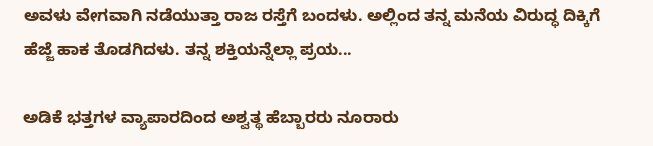ಅವಳು ವೇಗವಾಗಿ ನಡೆಯುತ್ತಾ ರಾಜ ರಸ್ತೆಗೆ ಬಂದಳು. ಅಲ್ಲಿಂದ ತನ್ನ ಮನೆಯ ವಿರುದ್ಧ ದಿಕ್ಕಿಗೆ ಹೆಜ್ಜೆ ಹಾಕ ತೊಡಗಿದಳು. ತನ್ನ ಶಕ್ತಿಯನ್ನೆಲ್ಲಾ ಪ್ರಯ...

ಅಡಿಕೆ ಭತ್ತಗಳ ವ್ಯಾಪಾರದಿಂದ ಅಶ್ವತ್ಥ ಹೆಬ್ಬಾರರು ನೂರಾರು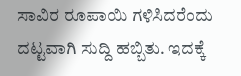ಸಾವಿರ ರೂಪಾಯಿ ಗಳಿಸಿದರೆಂದು ದಟ್ಟವಾಗಿ ಸುದ್ದಿ ಹಬ್ಬಿತು. ಇದಕ್ಕೆ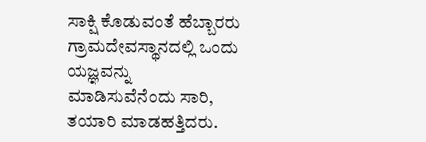ಸಾಕ್ಷಿ ಕೊಡುವಂತೆ ಹೆಬ್ಬಾರರು ಗ್ರಾಮದೇವಸ್ಥಾನದಲ್ಲಿ ಒಂದು ಯಜ್ಞವನ್ನು ಮಾಡಿಸುವೆನೆಂದು ಸಾರಿ, ತಯಾರಿ ಮಾಡಹತ್ತಿದರು.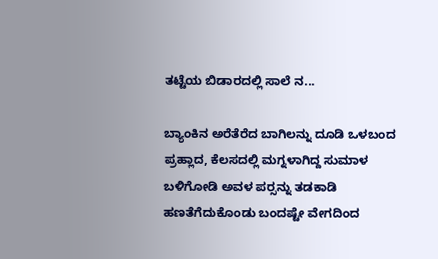ತಟ್ಟೆಯ ಬಿಡಾರದಲ್ಲಿ ಸಾಲೆ ನ...

ಬ್ಯಾಂಕಿನ ಅರೆತೆರೆದ ಬಾಗಿಲನ್ನು ದೂಡಿ ಒಳಬಂದ ಪ್ರಹ್ಲಾದ, ಕೆಲಸದಲ್ಲಿ ಮಗ್ನಳಾಗಿದ್ದ ಸುಮಾಳ ಬಳಿಗೋಡಿ ಅವಳ ಪರ್‍ಸನ್ನು ತಡಕಾಡಿ ಹಣತೆಗೆದುಕೊಂಡು ಬಂದಷ್ಟೇ ವೇಗದಿಂದ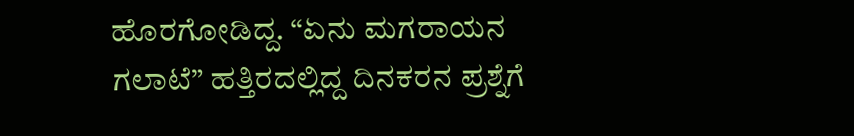ಹೊರಗೋಡಿದ್ದ. “ಏನು ಮಗರಾಯನ ಗಲಾಟೆ” ಹತ್ತಿರದಲ್ಲಿದ್ದ ದಿನಕರನ ಪ್ರಶ್ನೆಗೆ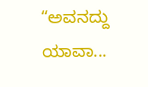“ಅವನದ್ದು ಯಾವಾ...